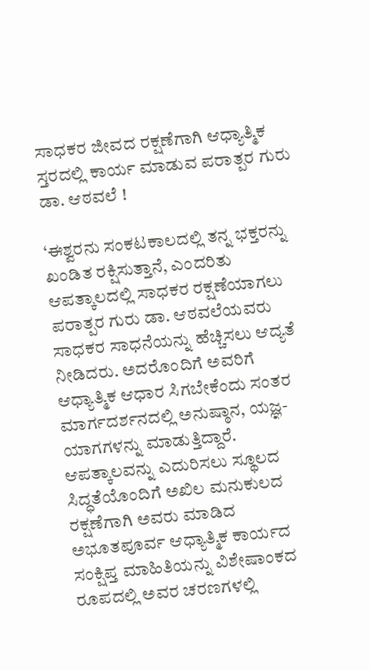ಸಾಧಕರ ಜೀವದ ರಕ್ಷಣೆಗಾಗಿ ಆಧ್ಯಾತ್ಮಿಕ ಸ್ತರದಲ್ಲಿ ಕಾರ್ಯ ಮಾಡುವ ಪರಾತ್ಪರ ಗುರು ಡಾ. ಆಠವಲೆ !

‘ಈಶ್ವರನು ಸಂಕಟಕಾಲದಲ್ಲಿ ತನ್ನ ಭಕ್ತರನ್ನು ಖಂಡಿತ ರಕ್ಷಿಸುತ್ತಾನೆ, ಎಂದರಿತು ಆಪತ್ಕಾಲದಲ್ಲಿ ಸಾಧಕರ ರಕ್ಷಣೆಯಾಗಲು ಪರಾತ್ಪರ ಗುರು ಡಾ. ಆಠವಲೆಯವರು ಸಾಧಕರ ಸಾಧನೆಯನ್ನು ಹೆಚ್ಚಿಸಲು ಆದ್ಯತೆ ನೀಡಿದರು. ಅದರೊಂದಿಗೆ ಅವರಿಗೆ ಆಧ್ಯಾತ್ಮಿಕ ಆಧಾರ ಸಿಗಬೇಕೆಂದು ಸಂತರ ಮಾರ್ಗದರ್ಶನದಲ್ಲಿ ಅನುಷ್ಠಾನ, ಯಜ್ಞ-ಯಾಗಗಳನ್ನು ಮಾಡುತ್ತಿದ್ದಾರೆ. ಆಪತ್ಕಾಲವನ್ನು ಎದುರಿಸಲು ಸ್ಥೂಲದ ಸಿದ್ಧತೆಯೊಂದಿಗೆ ಅಖಿಲ ಮನುಕುಲದ ರಕ್ಷಣೆಗಾಗಿ ಅವರು ಮಾಡಿದ ಅಭೂತಪೂರ್ವ ಆಧ್ಯಾತ್ಮಿಕ ಕಾರ್ಯದ ಸಂಕ್ಷಿಪ್ತ ಮಾಹಿತಿಯನ್ನು ವಿಶೇಷಾಂಕದ ರೂಪದಲ್ಲಿ ಅವರ ಚರಣಗಳಲ್ಲಿ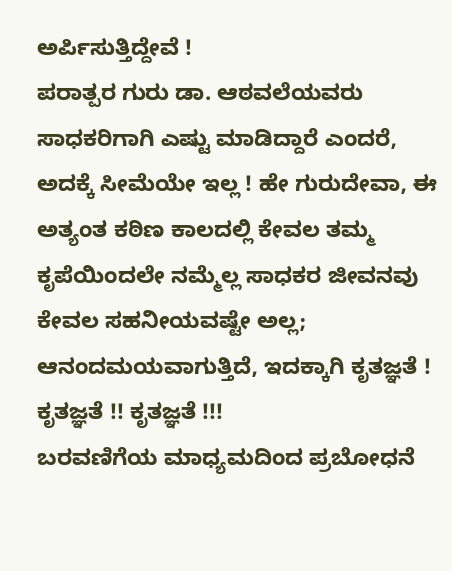ಅರ್ಪಿಸುತ್ತಿದ್ದೇವೆ !
ಪರಾತ್ಪರ ಗುರು ಡಾ. ಆಠವಲೆಯವರು ಸಾಧಕರಿಗಾಗಿ ಎಷ್ಟು ಮಾಡಿದ್ದಾರೆ ಎಂದರೆ, ಅದಕ್ಕೆ ಸೀಮೆಯೇ ಇಲ್ಲ ! ಹೇ ಗುರುದೇವಾ, ಈ ಅತ್ಯಂತ ಕಠಿಣ ಕಾಲದಲ್ಲಿ ಕೇವಲ ತಮ್ಮ ಕೃಪೆಯಿಂದಲೇ ನಮ್ಮೆಲ್ಲ ಸಾಧಕರ ಜೀವನವು ಕೇವಲ ಸಹನೀಯವಷ್ಟೇ ಅಲ್ಲ; ಆನಂದಮಯವಾಗುತ್ತಿದೆ, ಇದಕ್ಕಾಗಿ ಕೃತಜ್ಞತೆ ! ಕೃತಜ್ಞತೆ !! ಕೃತಜ್ಞತೆ !!!
ಬರವಣಿಗೆಯ ಮಾಧ್ಯಮದಿಂದ ಪ್ರಬೋಧನೆ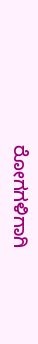ರೋಗಗಳಿಗಾಗಿ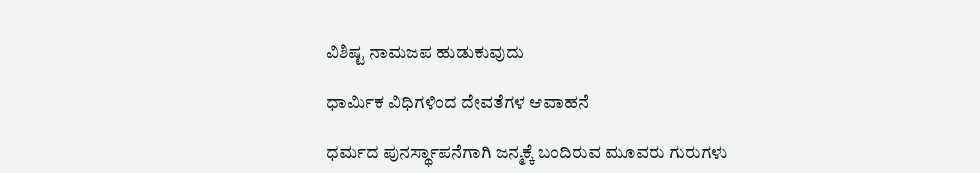ವಿಶಿಷ್ಟ ನಾಮಜಪ ಹುಡುಕುವುದು

ಧಾರ್ಮಿಕ ವಿಧಿಗಳಿಂದ ದೇವತೆಗಳ ಆವಾಹನೆ

ಧರ್ಮದ ಪುನರ್ಸ್ಥಾಪನೆಗಾಗಿ ಜನ್ಮಕ್ಕೆ ಬಂದಿರುವ ಮೂವರು ಗುರುಗಳು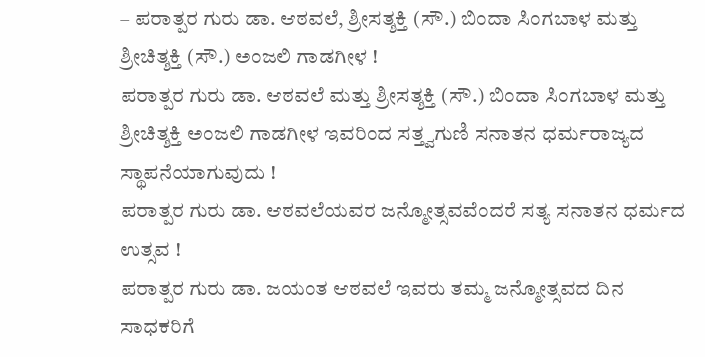– ಪರಾತ್ಪರ ಗುರು ಡಾ. ಆಠವಲೆ, ಶ್ರೀಸತ್ಶಕ್ತಿ (ಸೌ.) ಬಿಂದಾ ಸಿಂಗಬಾಳ ಮತ್ತು ಶ್ರೀಚಿತ್ಶಕ್ತಿ (ಸೌ.) ಅಂಜಲಿ ಗಾಡಗೀಳ !
ಪರಾತ್ಪರ ಗುರು ಡಾ. ಆಠವಲೆ ಮತ್ತು ಶ್ರೀಸತ್ಶಕ್ತಿ (ಸೌ.) ಬಿಂದಾ ಸಿಂಗಬಾಳ ಮತ್ತು ಶ್ರೀಚಿತ್ಶಕ್ತಿ ಅಂಜಲಿ ಗಾಡಗೀಳ ಇವರಿಂದ ಸತ್ತ್ವಗುಣಿ ಸನಾತನ ಧರ್ಮರಾಜ್ಯದ ಸ್ಥಾಪನೆಯಾಗುವುದು !
ಪರಾತ್ಪರ ಗುರು ಡಾ. ಆಠವಲೆಯವರ ಜನ್ಮೋತ್ಸವವೆಂದರೆ ಸತ್ಯ ಸನಾತನ ಧರ್ಮದ ಉತ್ಸವ !
ಪರಾತ್ಪರ ಗುರು ಡಾ. ಜಯಂತ ಆಠವಲೆ ಇವರು ತಮ್ಮ ಜನ್ಮೋತ್ಸವದ ದಿನ ಸಾಧಕರಿಗೆ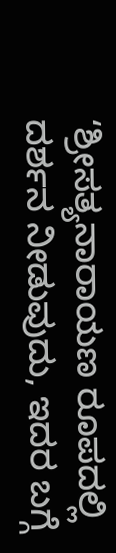‘ಶ್ರೀಸತ್ಯನಾರಾಯಣ ರೂಪದಲ್ಲಿ ದರ್ಶನ ನೀಡುವುದು, ಇದರ ಬಗ್ಗೆ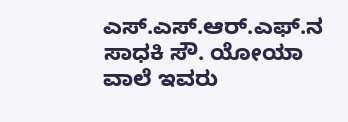ಎಸ್.ಎಸ್.ಆರ್.ಎಫ್.ನ ಸಾಧಕಿ ಸೌ. ಯೋಯಾ ವಾಲೆ ಇವರು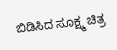ಬಿಡಿಸಿದ ಸೂಕ್ಷ್ಮ ಚಿತ್ರ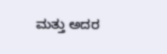ಮತ್ತು ಅದರ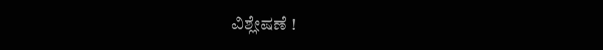ವಿಶ್ಲೇಷಣೆ !